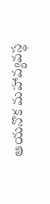ఆయనొక మహావ్యవస్థ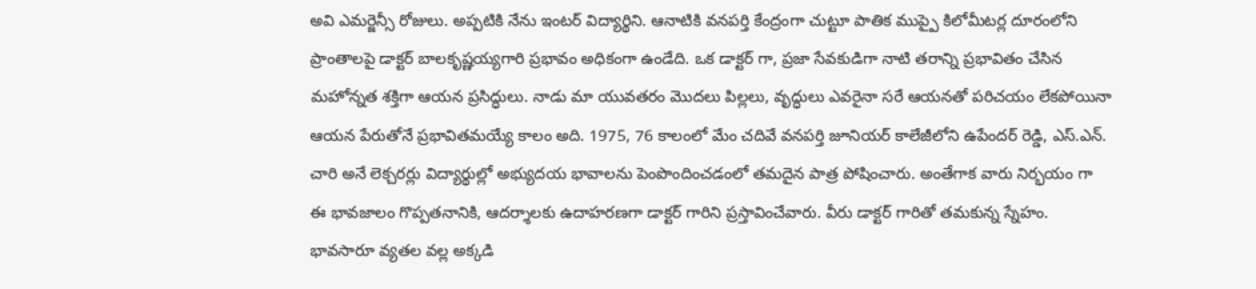అవి ఎమర్జెన్సీ రోజులు. అప్పటికి నేను ఇంటర్ విద్యార్థిని. ఆనాటికి వనపర్తి కేంద్రంగా చుట్టూ పాతిక ముప్పై కిలోమీటర్ల దూరంలోని ప్రాంతాలపై డాక్టర్ బాలకృష్ణయ్యగారి ప్రభావం అధికంగా ఉండేది. ఒక డాక్టర్ గా, ప్రజా సేవకుడిగా నాటి తరాన్ని ప్రభావితం చేసిన మహోన్నత శక్తిగా ఆయన ప్రసిద్ధులు. నాడు మా యువతరం మొదలు పిల్లలు, వృద్ధులు ఎవరైనా సరే ఆయనతో పరిచయం లేకపోయినా ఆయన పేరుతోనే ప్రభావితమయ్యే కాలం అది. 1975, 76 కాలంలో మేం చదివే వనపర్తి జూనియర్ కాలేజీలోని ఉపేందర్ రెడ్డి, ఎస్.ఎన్. చారి అనే లెక్చరర్లు విద్యార్థుల్లో అభ్యుదయ భావాలను పెంపొందించడంలో తమదైన పాత్ర పోషించారు. అంతేగాక వారు నిర్భయం గా ఈ భావజాలం గొప్పతనానికి, ఆదర్శాలకు ఉదాహరణగా డాక్టర్ గారిని ప్రస్తావించేవారు. వీరు డాక్టర్ గారితో తమకున్న స్నేహం. భావసారూ వ్యతల వల్ల అక్కడి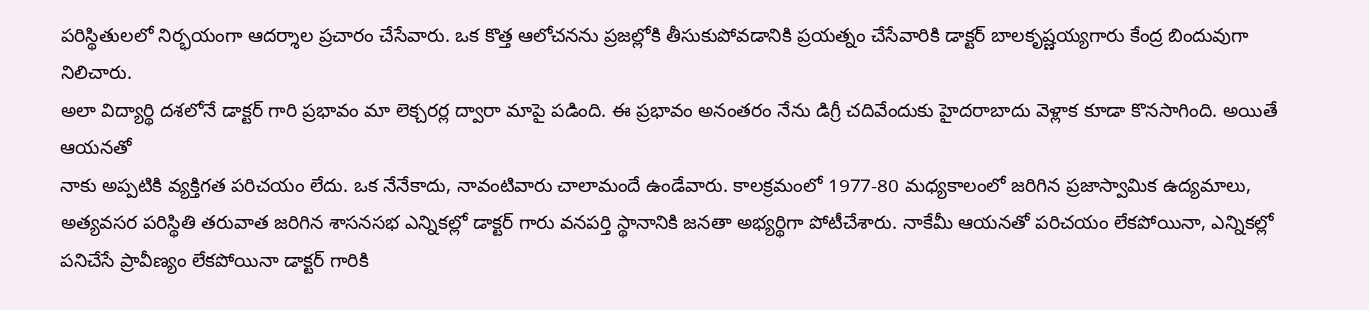పరిస్థితులలో నిర్భయంగా ఆదర్శాల ప్రచారం చేసేవారు. ఒక కొత్త ఆలోచనను ప్రజల్లోకి తీసుకుపోవడానికి ప్రయత్నం చేసేవారికి డాక్టర్ బాలకృష్ణయ్యగారు కేంద్ర బిందువుగా నిలిచారు.
అలా విద్యార్థి దశలోనే డాక్టర్ గారి ప్రభావం మా లెక్చరర్ల ద్వారా మాపై పడింది. ఈ ప్రభావం అనంతరం నేను డిగ్రీ చదివేందుకు హైదరాబాదు వెళ్లాక కూడా కొనసాగింది. అయితే ఆయనతో
నాకు అప్పటికి వ్యక్తిగత పరిచయం లేదు. ఒక నేనేకాదు, నావంటివారు చాలామందే ఉండేవారు. కాలక్రమంలో 1977-80 మధ్యకాలంలో జరిగిన ప్రజాస్వామిక ఉద్యమాలు, అత్యవసర పరిస్థితి తరువాత జరిగిన శాసనసభ ఎన్నికల్లో డాక్టర్ గారు వనపర్తి స్థానానికి జనతా అభ్యర్థిగా పోటీచేశారు. నాకేమీ ఆయనతో పరిచయం లేకపోయినా, ఎన్నికల్లో పనిచేసే ప్రావీణ్యం లేకపోయినా డాక్టర్ గారికి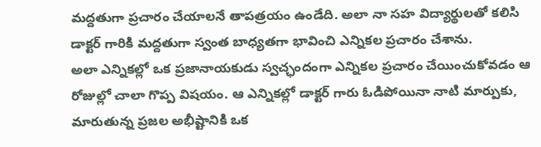మద్దతుగా ప్రచారం చేయాలనే తాపత్రయం ఉండేది. అలా నా సహ విద్యార్థులతో కలిసి డాక్టర్ గారికి మద్దతుగా స్వంత బాధ్యతగా భావించి ఎన్నికల ప్రచారం చేశాను.
అలా ఎన్నికల్లో ఒక ప్రజానాయకుడు స్వచ్ఛందంగా ఎన్నికల ప్రచారం చేయించుకోవడం ఆ రోజుల్లో చాలా గొప్ప విషయం. ఆ ఎన్నికల్లో డాక్టర్ గారు ఓడిపోయినా నాటి మార్పుకు, మారుతున్న ప్రజల అభీష్టానికి ఒక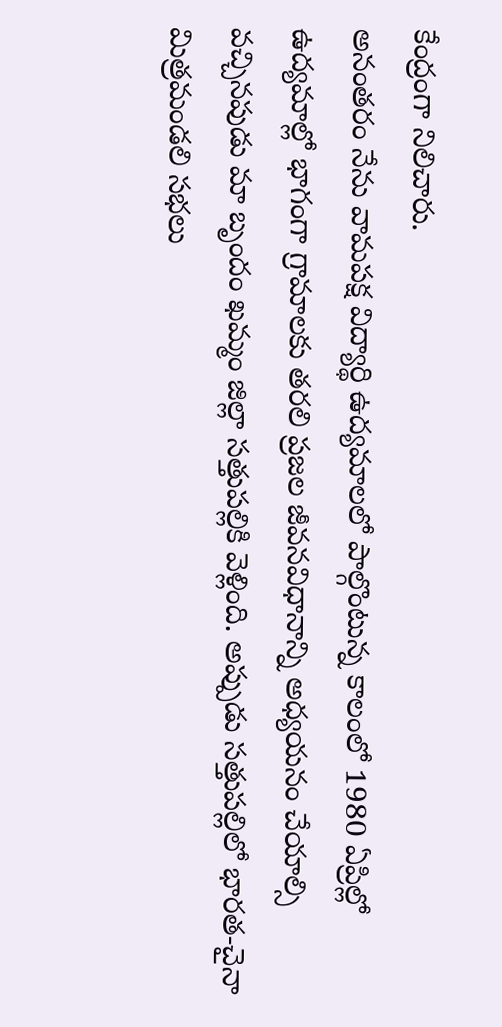కేంద్రంగా నిలిచారు.
అనంతరం నేను వామపక్ష విద్యార్థి ఉద్యమాలలో పాల్గొంటున్న కాలంలో 1980 ఏప్రిల్లో ఉద్యమాల్లో భాగంగా గ్రామాలకు తరలి ప్రజల జీవనవిధానాన్ని అధ్యయనం చేయాల్సి వచ్చినపుడు మా బృందం ఖమ్మం జిల్లా సత్తుపల్లికి వెళ్లింది. అప్పుడు సత్తుపల్లిలో భారత-చైనా మిత్రమండలి సభలు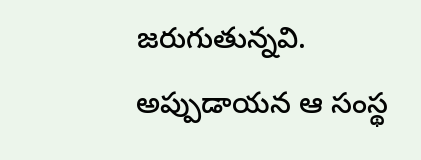జరుగుతున్నవి. అప్పుడాయన ఆ సంస్థ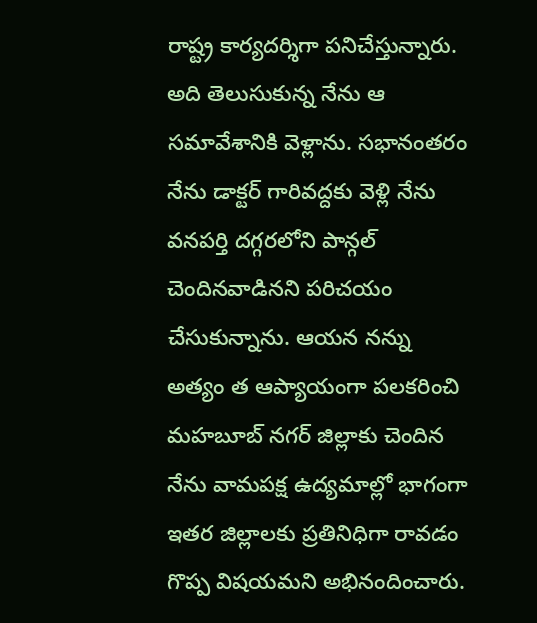రాష్ట్ర కార్యదర్శిగా పనిచేస్తున్నారు. అది తెలుసుకున్న నేను ఆ సమావేశానికి వెళ్లాను. సభానంతరం నేను డాక్టర్ గారివద్దకు వెళ్లి నేను వనపర్తి దగ్గరలోని పాన్గల్ చెందినవాడినని పరిచయం చేసుకున్నాను. ఆయన నన్ను అత్యం త ఆప్యాయంగా పలకరించి మహబూబ్ నగర్ జిల్లాకు చెందిన నేను వామపక్ష ఉద్యమాల్లో భాగంగా ఇతర జిల్లాలకు ప్రతినిధిగా రావడం గొప్ప విషయమని అభినందించారు.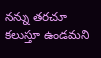నన్ను తరచూ కలుస్తూ ఉండమని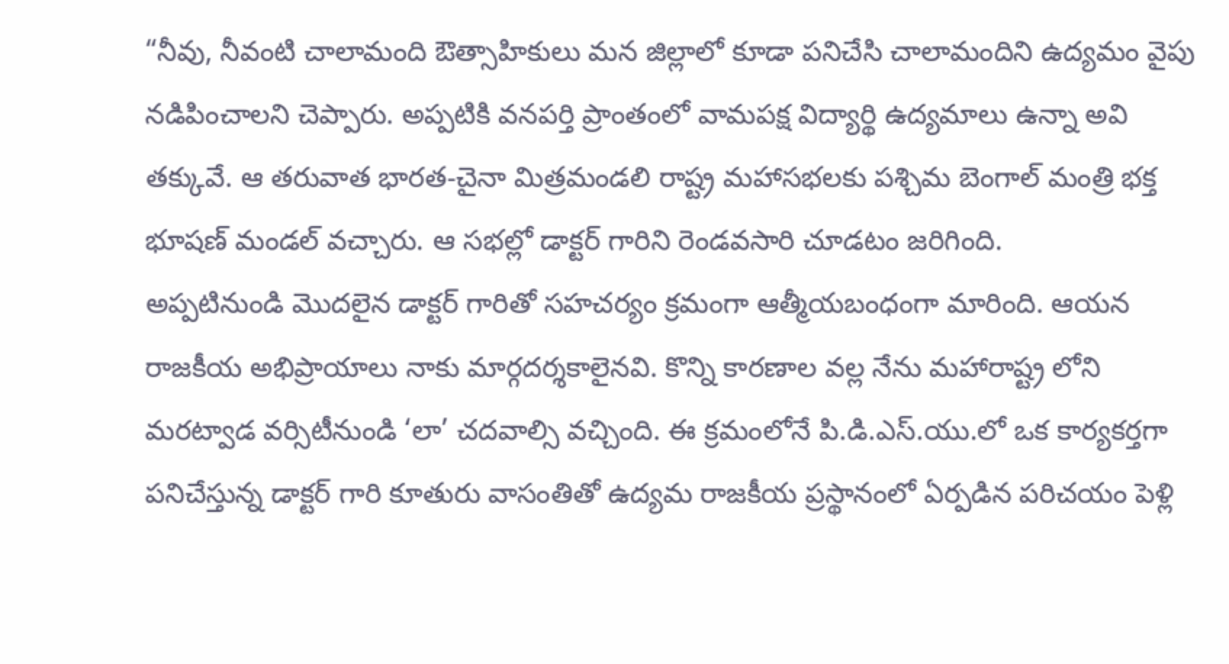“నీవు, నీవంటి చాలామంది ఔత్సాహికులు మన జిల్లాలో కూడా పనిచేసి చాలామందిని ఉద్యమం వైపు నడిపించాలని చెప్పారు. అప్పటికి వనపర్తి ప్రాంతంలో వామపక్ష విద్యార్థి ఉద్యమాలు ఉన్నా అవి తక్కువే. ఆ తరువాత భారత-చైనా మిత్రమండలి రాష్ట్ర మహాసభలకు పశ్చిమ బెంగాల్ మంత్రి భక్త భూషణ్ మండల్ వచ్చారు. ఆ సభల్లో డాక్టర్ గారిని రెండవసారి చూడటం జరిగింది.
అప్పటినుండి మొదలైన డాక్టర్ గారితో సహచర్యం క్రమంగా ఆత్మీయబంధంగా మారింది. ఆయన రాజకీయ అభిప్రాయాలు నాకు మార్గదర్శకాలైనవి. కొన్ని కారణాల వల్ల నేను మహారాష్ట్ర లోని మరట్వాడ వర్సిటీనుండి ‘లా’ చదవాల్సి వచ్చింది. ఈ క్రమంలోనే పి.డి.ఎస్.యు.లో ఒక కార్యకర్తగా పనిచేస్తున్న డాక్టర్ గారి కూతురు వాసంతితో ఉద్యమ రాజకీయ ప్రస్థానంలో ఏర్పడిన పరిచయం పెళ్లి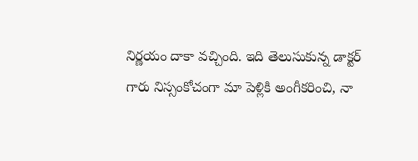నిర్ణయం దాకా వచ్చింది. ఇది తెలుసుకున్న డాక్టర్ గారు నిస్సంకోచంగా మా పెళ్లికి అంగీకరించి, నా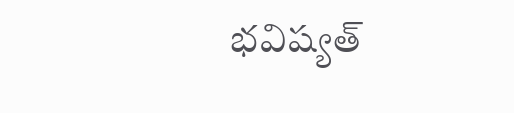భవిష్యత్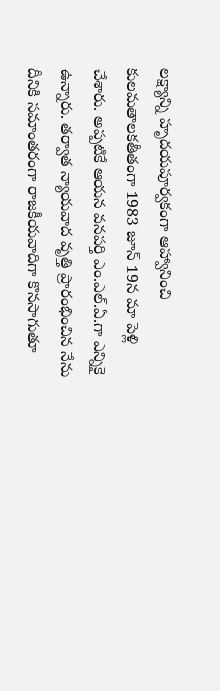లక్ష్యాన్ని హృదయపూర్వకంగా ఆహ్వానించి కులమతాలకతీతంగా 1983 జూన్ 19న మా పెళ్లి చేశారు. అప్పటికే ఆయన వనపర్తి ఎం.ఎల్.ఏ.గా ఎన్నికై ఉన్నారు. తర్వాత న్యాయవాద వృత్తి ప్రారంభించిన నేను దీనికి సమాంతరంగా రాజకీయవాదిగా కొనసాగుతూ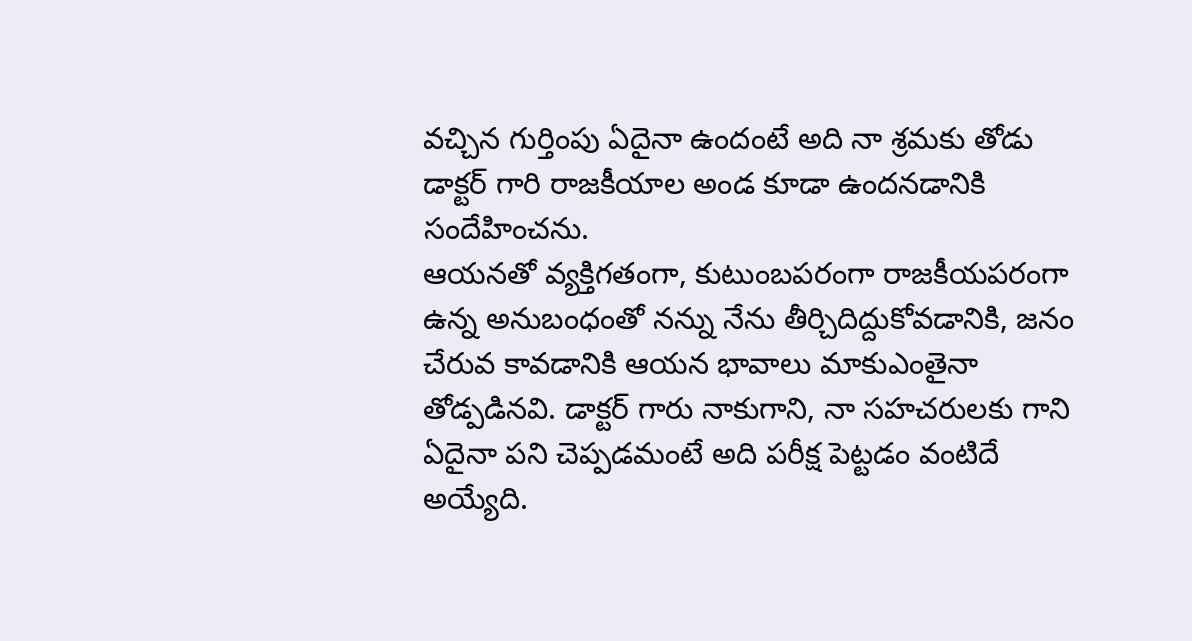వచ్చిన గుర్తింపు ఏదైనా ఉందంటే అది నా శ్రమకు తోడు డాక్టర్ గారి రాజకీయాల అండ కూడా ఉందనడానికి సందేహించను.
ఆయనతో వ్యక్తిగతంగా, కుటుంబపరంగా రాజకీయపరంగా ఉన్న అనుబంధంతో నన్ను నేను తీర్చిదిద్దుకోవడానికి, జనం చేరువ కావడానికి ఆయన భావాలు మాకుఎంతైనా తోడ్పడినవి. డాక్టర్ గారు నాకుగాని, నా సహచరులకు గాని ఏదైనా పని చెప్పడమంటే అది పరీక్ష పెట్టడం వంటిదే అయ్యేది.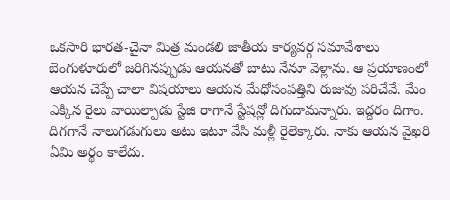ఒకసారి భారత-చైనా మిత్ర మండలి జాతీయ కార్యవర్గ సమావేశాలు బెంగుళూరులో జరిగినప్పుడు ఆయనతో బాటు నేనూ వెళ్లాను. ఆ ప్రయాణంలో ఆయన చెప్పే చాలా విషయాలు ఆయన మేధోసంపత్తిని రుజువు పరిచేవే. మేం ఎక్కిన రైలు వాయిల్పాడు స్టేజి రాగానే స్టేషన్లో దిగుదామన్నారు. ఇద్దరం దిగాం. దిగగానే నాలుగడుగులు అటు ఇటూ వేసి మళ్లీ రైలెక్కారు. నాకు ఆయన వైఖరి ఏమి అర్థం కాలేదు.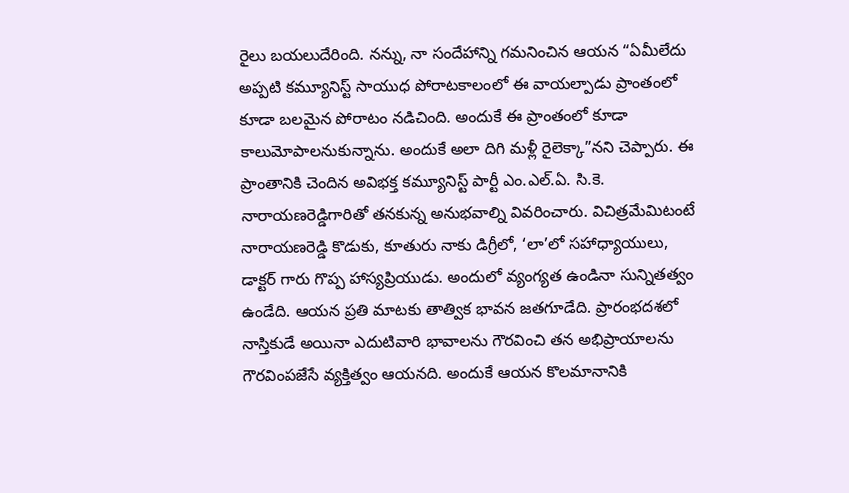రైలు బయలుదేరింది. నన్ను, నా సందేహాన్ని గమనించిన ఆయన “ఏమీలేదు అప్పటి కమ్యూనిస్ట్ సాయుధ పోరాటకాలంలో ఈ వాయల్పాడు ప్రాంతంలో కూడా బలమైన పోరాటం నడిచింది. అందుకే ఈ ప్రాంతంలో కూడా కాలుమోపాలనుకున్నాను. అందుకే అలా దిగి మళ్లీ రైలెక్కా”నని చెప్పారు. ఈ ప్రాంతానికి చెందిన అవిభక్త కమ్యూనిస్ట్ పార్టీ ఎం.ఎల్.ఏ. సి.కె. నారాయణరెడ్డిగారితో తనకున్న అనుభవాల్ని వివరించారు. విచిత్రమేమిటంటే నారాయణరెడ్డి కొడుకు, కూతురు నాకు డిగ్రీలో, ‘లా’లో సహాధ్యాయులు,
డాక్టర్ గారు గొప్ప హాస్యప్రియుడు. అందులో వ్యంగ్యత ఉండినా సున్నితత్వం ఉండేది. ఆయన ప్రతి మాటకు తాత్విక భావన జతగూడేది. ప్రారంభదశలో నాస్తికుడే అయినా ఎదుటివారి భావాలను గౌరవించి తన అభిప్రాయాలను గౌరవింపజేసే వ్యక్తిత్వం ఆయనది. అందుకే ఆయన కొలమానానికి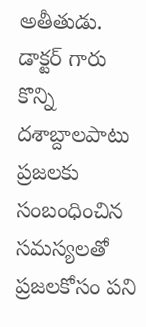అతీతుడు.
డాక్టర్ గారు కొన్ని దశాబ్దాలపాటు ప్రజలకు సంబంధించిన సమస్యలతో ప్రజలకోసం పని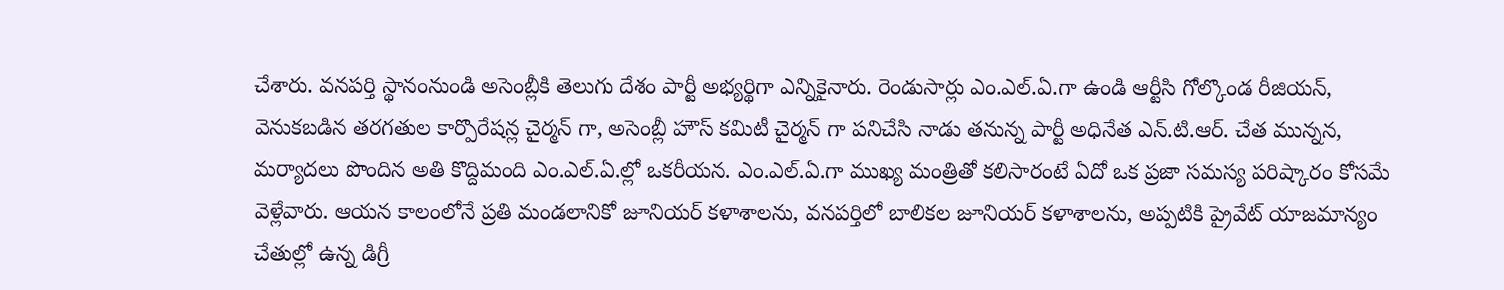చేశారు. వనపర్తి స్థానంనుండి అసెంబ్లీకి తెలుగు దేశం పార్టీ అభ్యర్థిగా ఎన్నికైనారు. రెండుసార్లు ఎం.ఎల్.ఏ.గా ఉండి ఆర్టీసి గోల్కొండ రీజియన్, వెనుకబడిన తరగతుల కార్పొరేషన్ల చైర్మన్ గా, అసెంబ్లీ హౌస్ కమిటీ చైర్మన్ గా పనిచేసి నాడు తనున్న పార్టీ అధినేత ఎన్.టి.ఆర్. చేత మున్నన, మర్యాదలు పొందిన అతి కొద్దిమంది ఎం.ఎల్.ఏ.ల్లో ఒకరీయన. ఎం.ఎల్.ఏ.గా ముఖ్య మంత్రితో కలిసారంటే ఏదో ఒక ప్రజా సమస్య పరిష్కారం కోసమే వెళ్లేవారు. ఆయన కాలంలోనే ప్రతి మండలానికో జూనియర్ కళాశాలను, వనపర్తిలో బాలికల జూనియర్ కళాశాలను, అప్పటికి ప్రైవేట్ యాజమాన్యం చేతుల్లో ఉన్న డిగ్రీ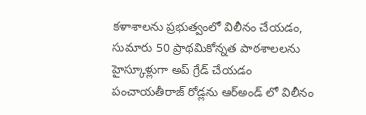కళాశాలను ప్రభుత్వంలో విలీనం చేయడం, సుమారు 50 ప్రాథమికోన్నత పాఠశాలలను హైస్కూళ్లుగా అప్ గ్రేడ్ చేయడం పంచాయతీరాజ్ రోడ్లను ఆర్అండ్ లో విలీనం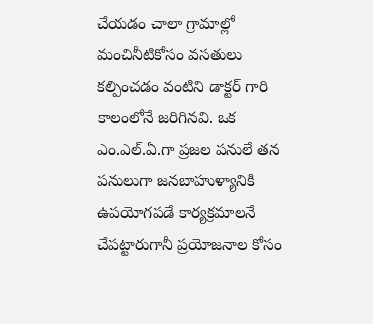చేయడం చాలా గ్రామాల్లో మంచినీటికోసం వసతులు కల్పించడం వంటిని డాక్టర్ గారి కాలంలోనే జరిగినవి. ఒక ఎం.ఎల్.ఏ.గా ప్రజల పనులే తన పనులుగా జనబాహుళ్యానికి ఉపయోగపడే కార్యక్రమాలనే చేపట్టారుగానీ ప్రయోజనాల కోసం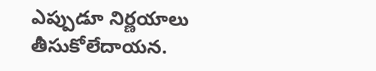ఎప్పుడూ నిర్ణయాలు తీసుకోలేదాయన.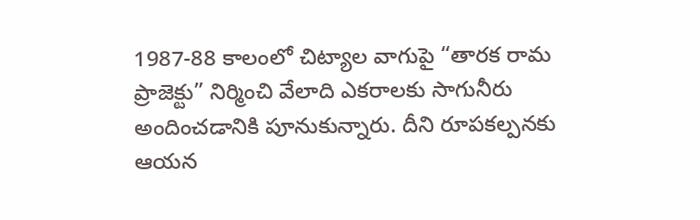1987-88 కాలంలో చిట్యాల వాగుపై “తారక రామ ప్రాజెక్టు” నిర్మించి వేలాది ఎకరాలకు సాగునీరు అందించడానికి పూనుకున్నారు. దీని రూపకల్పనకు ఆయన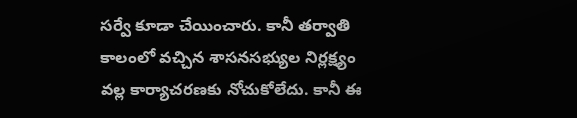సర్వే కూడా చేయించారు. కానీ తర్వాతి కాలంలో వచ్చిన శాసనసభ్యుల నిర్లక్ష్యం వల్ల కార్యాచరణకు నోచుకోలేదు. కానీ ఈ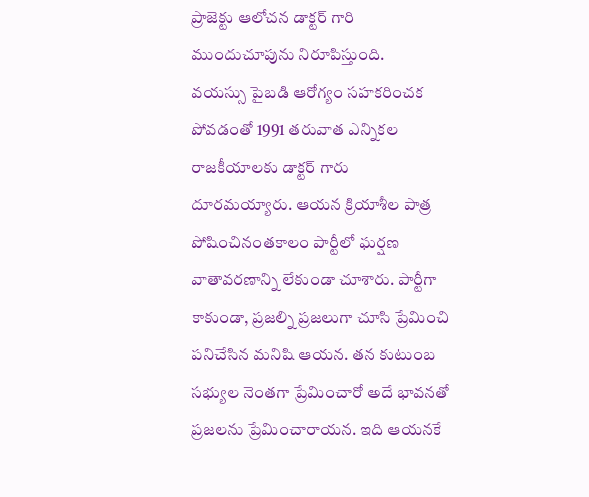ప్రాజెక్టు ఆలోచన డాక్టర్ గారి ముందుచూపును నిరూపిస్తుంది.
వయస్సు పైబడి ఆరోగ్యం సహకరించక పోవడంతో 1991 తరువాత ఎన్నికల రాజకీయాలకు డాక్టర్ గారు దూరమయ్యారు. ఆయన క్రియాశీల పాత్ర పోషించినంతకాలం పార్టీలో ఘర్షణ వాతావరణాన్ని లేకుండా చూశారు. పార్టీగా కాకుండా, ప్రజల్ని ప్రజలుగా చూసి ప్రేమించి పనిచేసిన మనిషి ఆయన. తన కుటుంబ సభ్యుల నెంతగా ప్రేమించారో అదే భావనతో ప్రజలను ప్రేమించారాయన. ఇది ఆయనకే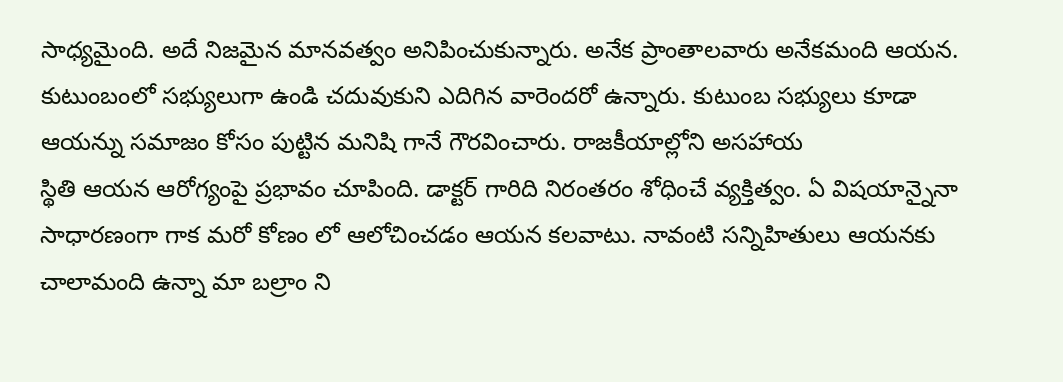సాధ్యమైంది. అదే నిజమైన మానవత్వం అనిపించుకున్నారు. అనేక ప్రాంతాలవారు అనేకమంది ఆయన. కుటుంబంలో సభ్యులుగా ఉండి చదువుకుని ఎదిగిన వారెందరో ఉన్నారు. కుటుంబ సభ్యులు కూడా ఆయన్ను సమాజం కోసం పుట్టిన మనిషి గానే గౌరవించారు. రాజకీయాల్లోని అసహాయ
స్థితి ఆయన ఆరోగ్యంపై ప్రభావం చూపింది. డాక్టర్ గారిది నిరంతరం శోధించే వ్యక్తిత్వం. ఏ విషయాన్నైనా సాధారణంగా గాక మరో కోణం లో ఆలోచించడం ఆయన కలవాటు. నావంటి సన్నిహితులు ఆయనకు చాలామంది ఉన్నా మా బల్రాం ని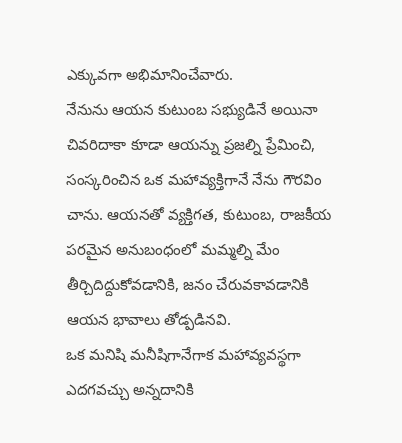ఎక్కువగా అభిమానించేవారు.
నేనును ఆయన కుటుంబ సభ్యుడినే అయినా చివరిదాకా కూడా ఆయన్ను ప్రజల్ని ప్రేమించి, సంస్కరించిన ఒక మహావ్యక్తిగానే నేను గౌరవిం చాను. ఆయనతో వ్యక్తిగత, కుటుంబ, రాజకీయ పరమైన అనుబంధంలో మమ్మల్ని మేం తీర్చిదిద్దుకోవడానికి, జనం చేరువకావడానికి ఆయన భావాలు తోడ్పడినవి.
ఒక మనిషి మనీషిగానేగాక మహావ్యవస్థగా ఎదగవచ్చు అన్నదానికి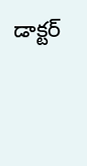డాక్టర్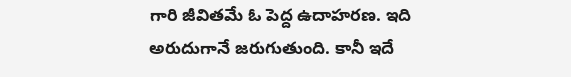గారి జీవితమే ఓ పెద్ద ఉదాహరణ. ఇది అరుదుగానే జరుగుతుంది. కానీ ఇదే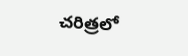చరిత్రలో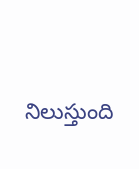నిలుస్తుంది